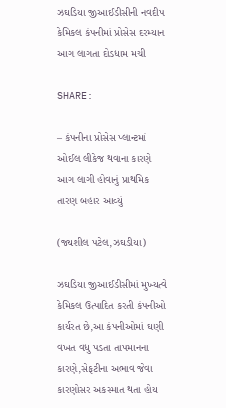ઝઘડિયા જીઆઈડીસીની નવદીપ કેમિકલ કંપનીમાં પ્રોસેસ દરમ્યાન આગ લાગતા દોડધામ મચી

SHARE:

– કંપનીના પ્રોસેસ પ્લાન્ટમાં ઓઈલ લીકેજ થવાના કારણે આગ લાગી હોવાનું પ્રાથમિક તારણ બહાર આવ્યું

(જ્યશીલ પટેલ,ઝઘડીયા)

ઝઘડિયા જીઆઈડીસીમાં મુખ્યત્વે કેમિકલ ઉત્પાદિત કરતી કંપનીઓ કાર્યરત છે,આ કંપનીઓમાં ઘણી વખત વધુ પડતા તાપમાનના કારણે,સેફટીના અભાવ જેવા કારણોસર અકસ્માત થતા હોય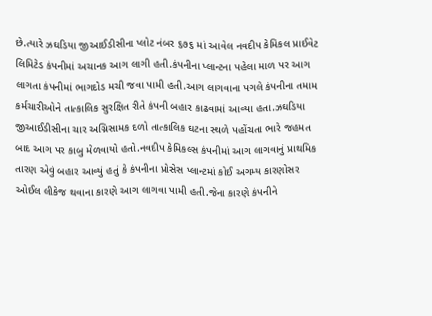છે.ત્યારે ઝઘડિયા જીઆઈડીસીના પ્લોટ નંબર ૬૭૬ માં આવેલ નવદીપ કેમિકલ પ્રાઈવેટ લિમિટેડ કંપનીમાં અચાનક આગ લાગી હતી.કંપનીના પ્લાન્ટના પહેલા માળ પર આગ લાગતા કંપનીમાં ભાગદોડ મચી જવા પામી હતી.આગ લાગવાના પગલે કંપનીના તમામ કર્મચારીઓને તાત્કાલિક સુરક્ષિત રીતે કંપની બહાર કાઢવામાં આવ્યા હતા.ઝઘડિયા જીઆઈડીસીના ચાર અગ્નિસામક દળો તાત્કાલિક ઘટના સ્થળે પહોંચતા ભારે જહમત બાદ આગ પર કાબુ મેળવાયો હતો.નવદીપ કેમિકલ્સ કંપનીમાં આગ લાગવાનું પ્રાથમિક તારણ એવું બહાર આવ્યું હતું કે કંપનીના પ્રોસેસ પ્લાન્ટમાં કોઈ અગમ્ય કારણોસર ઓઈલ લીકેજ થવાના કારણે આગ લાગવા પામી હતી.જેના કારણે કંપનીને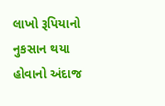લાખો રૂપિયાનો નુકસાન થયા હોવાનો અંદાજ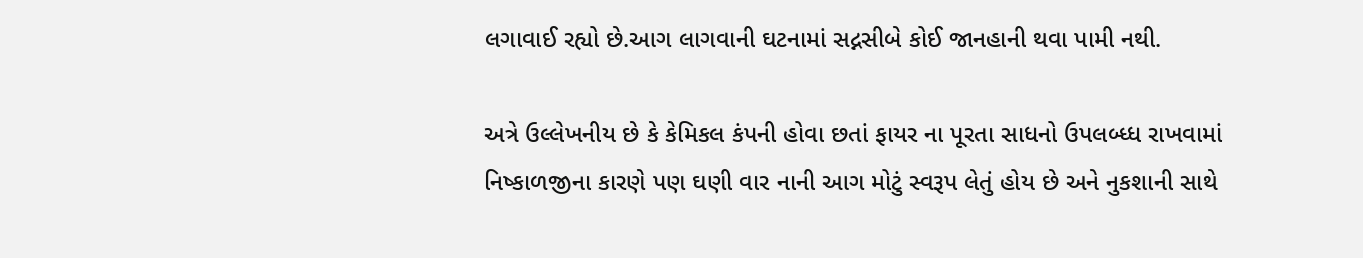લગાવાઈ રહ્યો છે.આગ લાગવાની ઘટનામાં સદ્નસીબે કોઈ જાનહાની થવા પામી નથી.

અત્રે ઉલ્લેખનીય છે કે કેમિકલ કંપની હોવા છતાં ફાયર ના પૂરતા સાધનો ઉપલબ્ધ્ધ રાખવામાં નિષ્કાળજીના કારણે પણ ઘણી વાર નાની આગ મોટું સ્વરૂપ લેતું હોય છે અને નુકશાની સાથે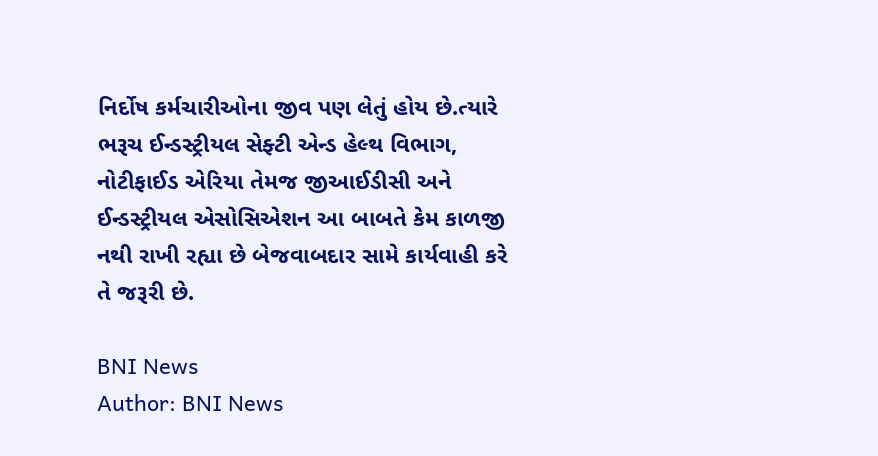નિર્દોષ કર્મચારીઓના જીવ પણ લેતું હોય છે.ત્યારે ભરૂચ ઈન્ડસ્ટ્રીયલ સેફ્ટી એન્ડ હેલ્થ વિભાગ, નોટીફાઈડ એરિયા તેમજ જીઆઈડીસી અને ઈન્ડસ્ટ્રીયલ એસોસિએશન આ બાબતે કેમ કાળજી નથી રાખી રહ્યા છે બેજવાબદાર સામે કાર્યવાહી કરે તે જરૂરી છે.

BNI News
Author: BNI News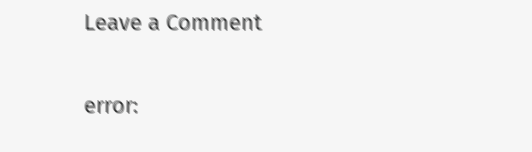Leave a Comment

error: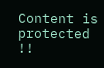Content is protected !!